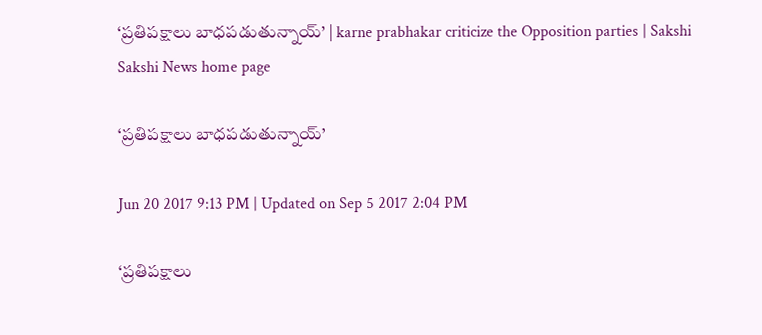‘ప్రతిపక్షాలు బాధపడుతున్నాయ్‌’ | karne prabhakar criticize the Opposition parties | Sakshi
Sakshi News home page

‘ప్రతిపక్షాలు బాధపడుతున్నాయ్‌’

Jun 20 2017 9:13 PM | Updated on Sep 5 2017 2:04 PM

‘ప్రతిపక్షాలు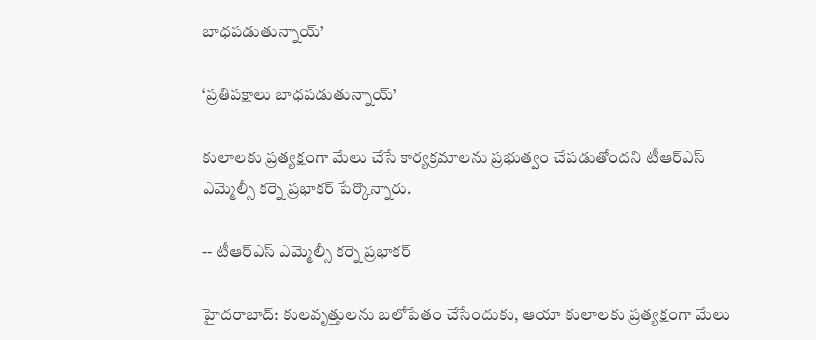బాధపడుతున్నాయ్‌’

‘ప్రతిపక్షాలు బాధపడుతున్నాయ్‌’

కులాలకు ప్రత్యక్షంగా మేలు చేసే కార్యక్రమాలను ప్రభుత్వం చేపడుతోందని టీఆర్‌ఎస్‌ ఎమ్మెల్సీ కర్నె ప్రభాకర్‌ పేర్కొన్నారు.

-- టీఆర్ఎస్ ఎమ్మెల్సీ కర్నె ప్రభాకర్

హైదరాబాద్‌: కులవృత్తులను బలోపేతం చేసేందుకు, ఆయా కులాలకు ప్రత్యక్షంగా మేలు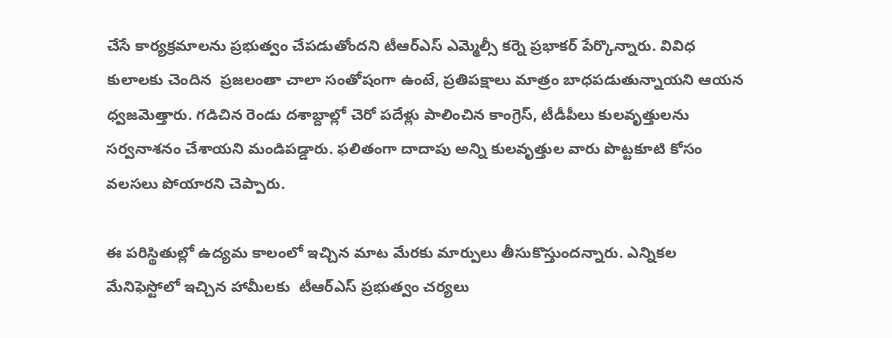చేసే కార్యక్రమాలను ప్రభుత్వం చేపడుతోందని టీఆర్‌ఎస్‌ ఎమ్మెల్సీ కర్నె ప్రభాకర్‌ పేర్కొన్నారు. వివిధ కులాలకు చెందిన  ప్రజలంతా చాలా సంతోషంగా ఉంటే, ప్రతిపక్షాలు మాత్రం బాధపడుతున్నాయని ఆయన ధ్వజమెత్తారు. గడిచిన రెండు దశాబ్దాల్లో చెరో పదేళ్లు పాలించిన కాంగ్రెస్‌, టీడీపీలు కులవృత్తులను సర్వనాశనం చేశాయని మండిపడ్డారు. ఫలితంగా దాదాపు అన్ని కులవృత్తుల వారు పొట్టకూటి కోసం వలసలు పోయారని చెప్పారు.

ఈ పరిస్థితుల్లో ఉద్యమ కాలంలో ఇచ్చిన మాట మేరకు మార్పులు తీసుకొస్తుందన్నారు. ఎన్నికల మేనిఫెస్టోలో ఇచ్చిన హామీలకు  టీఆర్‌ఎస్‌ ప్రభుత్వం చర్యలు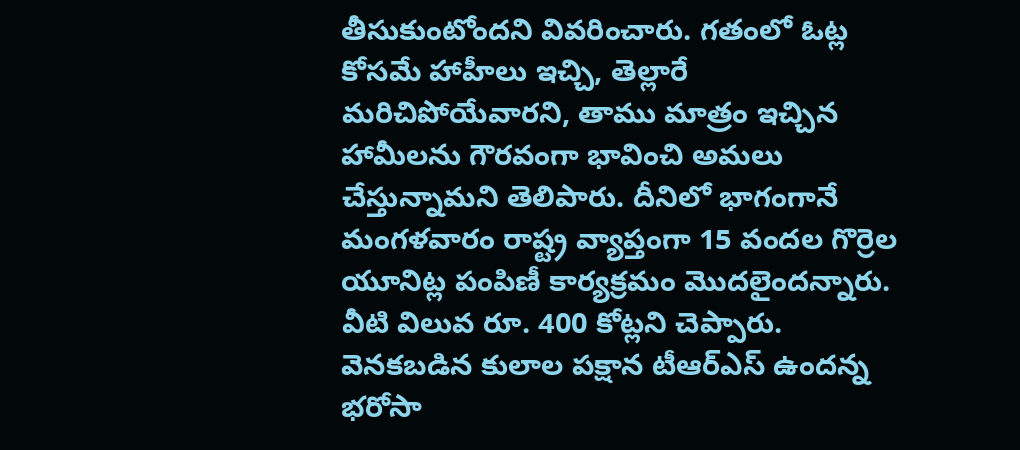తీసుకుంటోందని వివరించారు. గతంలో ఓట్ల కోసమే హాహీలు ఇచ్చి, తెల్లారే మరిచిపోయేవారని, తాము మాత్రం ఇచ్చిన హామీలను గౌరవంగా భావించి అమలు చేస్తున్నామని తెలిపారు. దీనిలో భాగంగానే మంగళవారం రాష్ట్ర వ్యాప్తంగా 15 వందల గొర్రెల యూనిట్ల పంపిణీ కార్యక్రమం మొదలైందన్నారు. వీటి విలువ రూ. 400 కోట్లని చెప్పారు. వెనకబడిన కులాల పక్షాన టీఆర్‌ఎస్‌ ఉందన్న భరోసా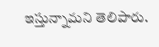ఇస్తున్నామని తెలిపారు.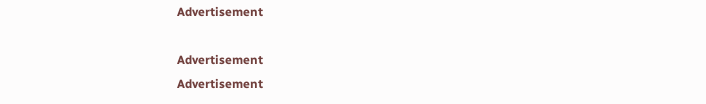Advertisement

Advertisement
Advertisement